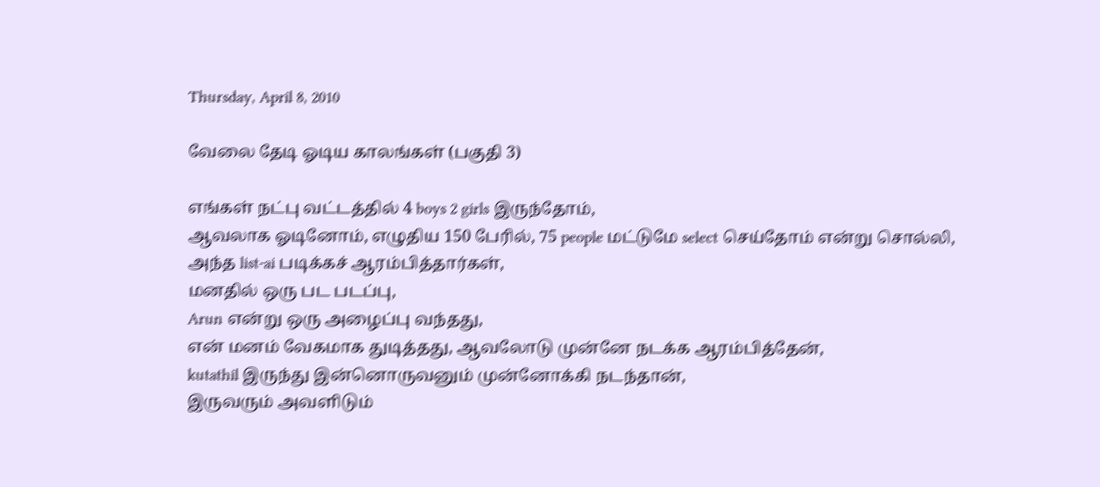Thursday, April 8, 2010

வேலை தேடி ஓடிய காலங்கள் (பகுதி 3)

எங்கள் நட்பு வட்டத்தில் 4 boys 2 girls இருந்தோம்,
ஆவலாக ஓடினோம், எழுதிய 150 பேரில், 75 people மட்டுமே select செய்தோம் என்று சொல்லி,
அந்த list-ai படிக்கச் ஆரம்பித்தார்கள்,
மனதில் ஒரு பட படப்பு,
Arun என்று ஒரு அழைப்பு வந்தது,
என் மனம் வேகமாக துடித்தது, ஆவலோடு முன்னே நடக்க ஆரம்பித்தேன்,
kutathil இருந்து இன்னொருவனும் முன்னோக்கி நடந்தான்,
இருவரும் அவளிடும்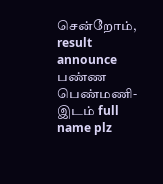சென்றோம், result announce பண்ண பெண்மணி-இடம் full name plz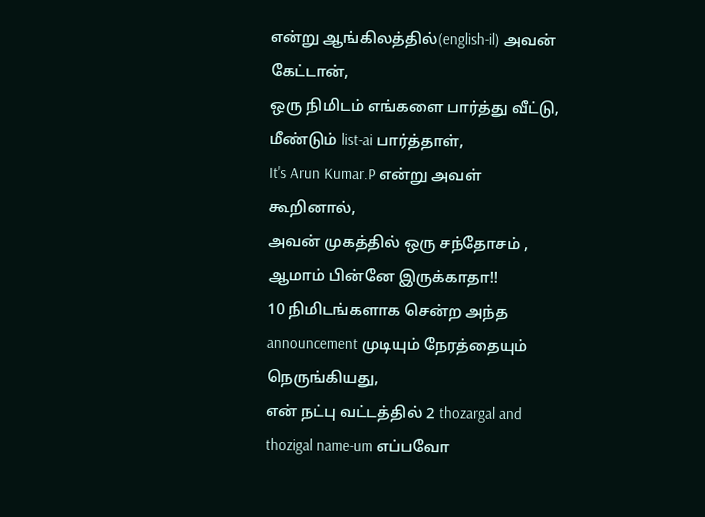என்று ஆங்கிலத்தில்(english-il) அவன் கேட்டான்,
ஒரு நிமிடம் எங்களை பார்த்து வீட்டு,
மீண்டும் list-ai பார்த்தாள்,
It's Arun Kumar.P என்று அவள் கூறினால்,
அவன் முகத்தில் ஒரு சந்தோசம் , ஆமாம் பின்னே இருக்காதா!!
10 நிமிடங்களாக சென்ற அந்த announcement முடியும் நேரத்தையும் நெருங்கியது,
என் நட்பு வட்டத்தில் 2 thozargal and thozigal name-um எப்பவோ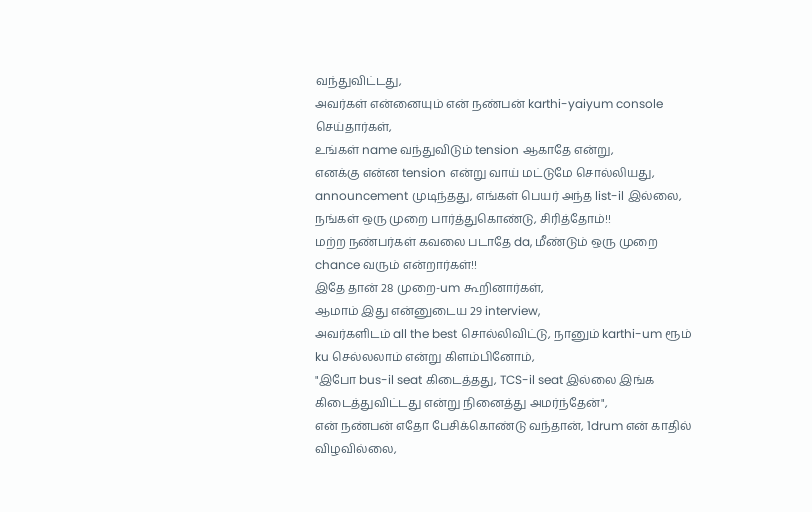வந்துவிட்டது,
அவர்கள் என்னையும் என் நண்பன் karthi-yaiyum console செய்தார்கள்,
உங்கள் name வந்துவிடும் tension ஆகாதே என்று,
எனக்கு என்ன tension என்று வாய் மட்டுமே சொல்லியது,
announcement முடிந்தது, எங்கள் பெயர் அந்த list-il இல்லை,
நங்கள் ஒரு முறை பார்த்துகொண்டு, சிரித்தோம்!!
மற்ற நண்பர்கள் கவலை படாதே da, மீண்டும் ஒரு முறை chance வரும் என்றார்கள்!!
இதே தான் 28 முறை-um கூறினார்கள்,
ஆமாம் இது என்னுடைய 29 interview,
அவர்களிடம் all the best சொல்லிவிட்டு, நானும் karthi-um ரூம் ku செல்லலாம் என்று கிளம்பினோம்,
"இபோ bus-il seat கிடைத்தது, TCS-il seat இல்லை இங்க கிடைத்துவிட்டது என்று நினைத்து அமர்ந்தேன்",
என் நண்பன் எதோ பேசிக்கொண்டு வந்தான், 1drum என் காதில் விழவில்லை,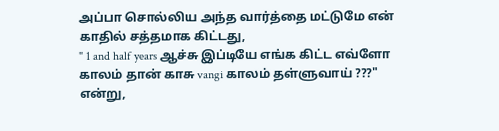அப்பா சொல்லிய அந்த வார்த்தை மட்டுமே என் காதில் சத்தமாக கிட்டது,
" 1 and half years ஆச்சு இப்டியே எங்க கிட்ட எவ்ளோ காலம் தான் காசு vangi காலம் தள்ளுவாய் ???" என்று,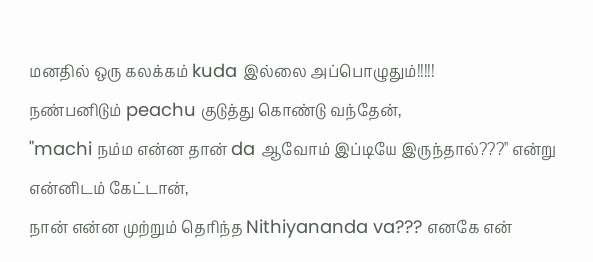மனதில் ஒரு கலக்கம் kuda இல்லை அப்பொழுதும்!!!!!
நண்பனிடும் peachu குடுத்து கொண்டு வந்தேன்,
"machi நம்ம என்ன தான் da ஆவோம் இப்டியே இருந்தால்???" என்று என்னிடம் கேட்டான்,
நான் என்ன முற்றும் தெரிந்த Nithiyananda va??? எனகே என்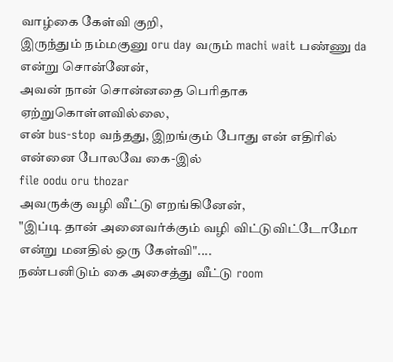வாழ்கை கேள்வி குறி,
இருந்தும் நம்மகுனு oru day வரும் machi wait பண்ணு da என்று சொன்னேன்,
அவன் நான் சொன்னதை பெரிதாக ஏற்றுகொள்ளவில்லை,
என் bus-stop வந்தது, இறங்கும் போது என் எதிரில் என்னை போலவே கை-இல்
file oodu oru thozar
அவருக்கு வழி வீட்டு எறங்கினேன்,
"இப்டி தான் அனைவர்க்கும் வழி விட்டுவிட்டோமோ என்று மனதில் ஒரு கேள்வி"....
நண்பனிடும் கை அசைத்து வீட்டு room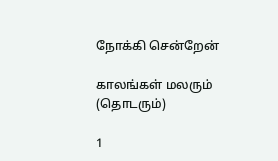நோக்கி சென்றேன்

காலங்கள் மலரும் (தொடரும்)

1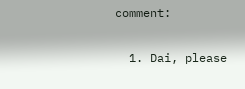comment:

  1. Dai, please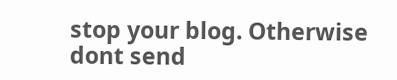stop your blog. Otherwise dont send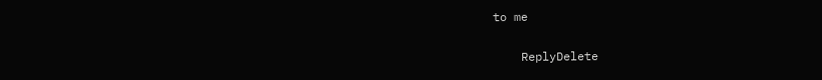to me

    ReplyDelete